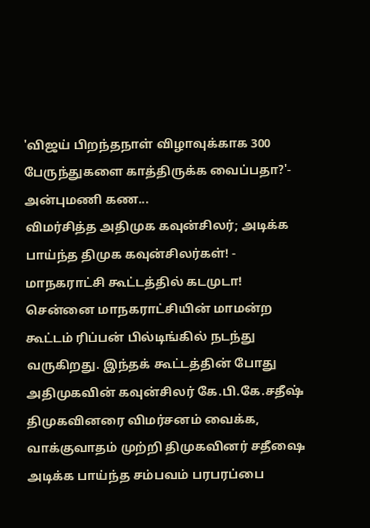'விஜய் பிறந்தநாள் விழாவுக்காக 300 பேருந்துகளை காத்திருக்க வைப்பதா?'- அன்புமணி கண...
விமர்சித்த அதிமுக கவுன்சிலர்; அடிக்க பாய்ந்த திமுக கவுன்சிலர்கள்! - மாநகராட்சி கூட்டத்தில் கடமுடா!
சென்னை மாநகராட்சியின் மாமன்ற கூட்டம் ரிப்பன் பில்டிங்கில் நடந்து வருகிறது. இந்தக் கூட்டத்தின் போது அதிமுகவின் கவுன்சிலர் கே.பி.கே.சதீஷ் திமுகவினரை விமர்சனம் வைக்க, வாக்குவாதம் முற்றி திமுகவினர் சதீஷை அடிக்க பாய்ந்த சம்பவம் பரபரப்பை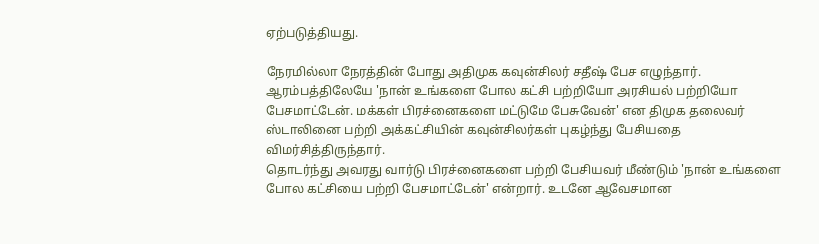ஏற்படுத்தியது.

நேரமில்லா நேரத்தின் போது அதிமுக கவுன்சிலர் சதீஷ் பேச எழுந்தார். ஆரம்பத்திலேயே 'நான் உங்களை போல கட்சி பற்றியோ அரசியல் பற்றியோ பேசமாட்டேன். மக்கள் பிரச்னைகளை மட்டுமே பேசுவேன்' என திமுக தலைவர் ஸ்டாலினை பற்றி அக்கட்சியின் கவுன்சிலர்கள் புகழ்ந்து பேசியதை விமர்சித்திருந்தார்.
தொடர்ந்து அவரது வார்டு பிரச்னைகளை பற்றி பேசியவர் மீண்டும் 'நான் உங்களை போல கட்சியை பற்றி பேசமாட்டேன்' என்றார். உடனே ஆவேசமான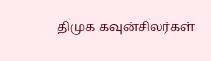திமுக கவுன்சிலர்கள்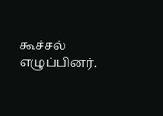கூச்சல் எழுப்பினர்.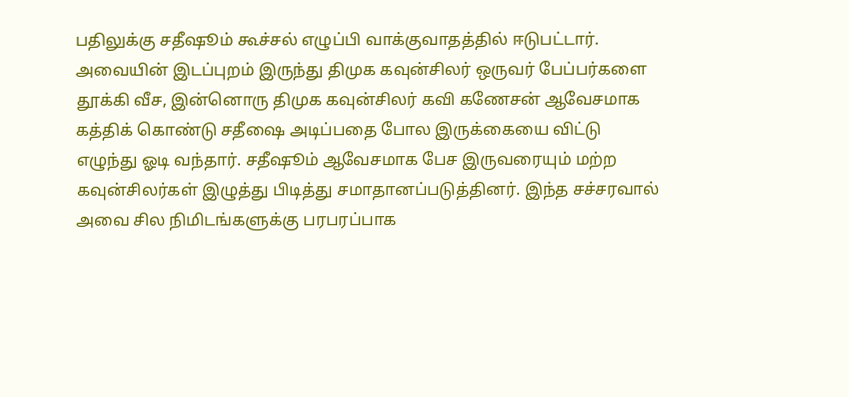பதிலுக்கு சதீஷூம் கூச்சல் எழுப்பி வாக்குவாதத்தில் ஈடுபட்டார். அவையின் இடப்புறம் இருந்து திமுக கவுன்சிலர் ஒருவர் பேப்பர்களை தூக்கி வீச, இன்னொரு திமுக கவுன்சிலர் கவி கணேசன் ஆவேசமாக கத்திக் கொண்டு சதீஷை அடிப்பதை போல இருக்கையை விட்டு எழுந்து ஓடி வந்தார். சதீஷூம் ஆவேசமாக பேச இருவரையும் மற்ற கவுன்சிலர்கள் இழுத்து பிடித்து சமாதானப்படுத்தினர். இந்த சச்சரவால் அவை சில நிமிடங்களுக்கு பரபரப்பாக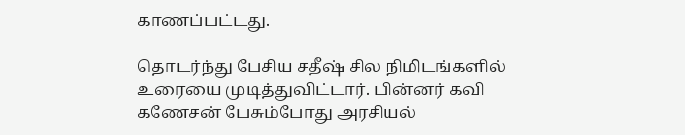காணப்பட்டது.

தொடர்ந்து பேசிய சதீஷ் சில நிமிடங்களில் உரையை முடித்துவிட்டார். பின்னர் கவி கணேசன் பேசும்போது அரசியல்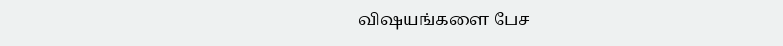விஷயங்களை பேச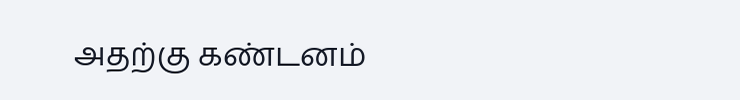அதற்கு கண்டனம்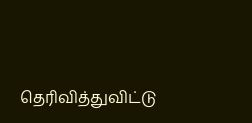தெரிவித்துவிட்டு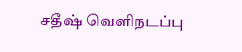சதீஷ் வெளிநடப்பு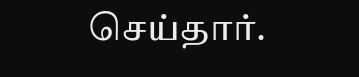செய்தார்.